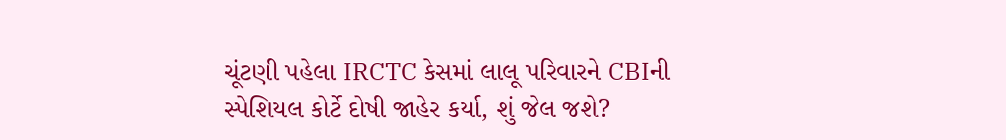ચૂંટણી પહેલા IRCTC કેસમાં લાલૂ પરિવારને CBIની સ્પેશિયલ કોર્ટે દોષી જાહેર કર્યા, શું જેલ જશે?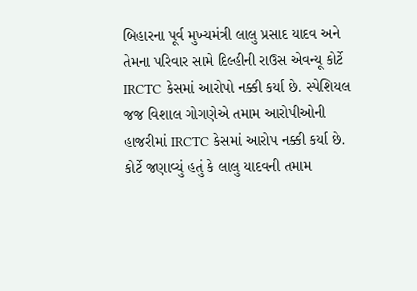બિહારના પૂર્વ મુખ્યમંત્રી લાલુ પ્રસાદ યાદવ અને તેમના પરિવાર સામે દિલ્હીની રાઉસ એવન્યૂ કોર્ટે IRCTC કેસમાં આરોપો નક્કી કર્યા છે. સ્પેશિયલ જજ વિશાલ ગોગણેએ તમામ આરોપીઓની હાજરીમાં IRCTC કેસમાં આરોપ નક્કી કર્યા છે. કોર્ટે જણાવ્યું હતું કે લાલુ યાદવની તમામ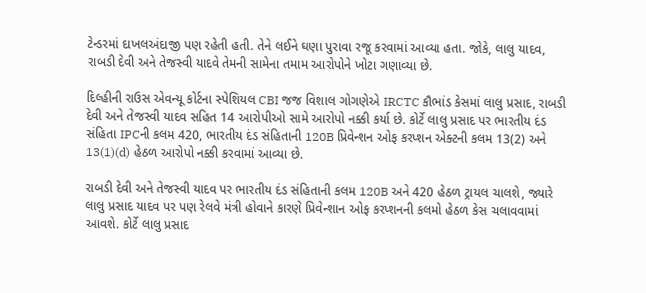ટેન્ડરમાં દાખલઅંદાજી પણ રહેતી હતી. તેને લઈને ઘણા પુરાવા રજૂ કરવામાં આવ્યા હતા. જોકે, લાલુ યાદવ, રાબડી દેવી અને તેજસ્વી યાદવે તેમની સામેના તમામ આરોપોને ખોટા ગણાવ્યા છે.

દિલ્હીની રાઉસ એવન્યૂ કોર્ટના સ્પેશિયલ CBI જજ વિશાલ ગોગણેએ IRCTC કૌભાંડ કેસમાં લાલુ પ્રસાદ, રાબડી દેવી અને તેજસ્વી યાદવ સહિત 14 આરોપીઓ સામે આરોપો નક્કી કર્યા છે. કોર્ટે લાલુ પ્રસાદ પર ભારતીય દંડ સંહિતા IPCની કલમ 420, ભારતીય દંડ સંહિતાની 120B પ્રિવેન્શન ઓફ કરપ્શન એક્ટની કલમ 13(2) અને 13(1)(d) હેઠળ આરોપો નક્કી કરવામાં આવ્યા છે.

રાબડી દેવી અને તેજસ્વી યાદવ પર ભારતીય દંડ સંહિતાની કલમ 120B અને 420 હેઠળ ટ્રાયલ ચાલશે, જ્યારે લાલુ પ્રસાદ યાદવ પર પણ રેલવે મંત્રી હોવાને કારણે પ્રિવેન્શાન ઓફ કરપ્શનની કલમો હેઠળ કેસ ચલાવવામાં આવશે. કોર્ટે લાલુ પ્રસાદ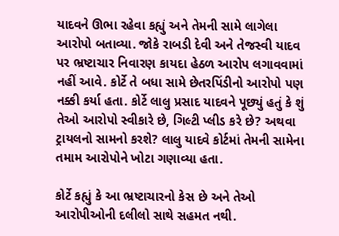યાદવને ઊભા રહેવા કહ્યું અને તેમની સામે લાગેલા આરોપો બતાવ્યા. જોકે રાબડી દેવી અને તેજસ્વી યાદવ પર ભ્રષ્ટાચાર નિવારણ કાયદા હેઠળ આરોપ લગાવવામાં નહીં આવે. કોર્ટે તે બધા સામે છેતરપિંડીનો આરોપો પણ નક્કી કર્યા હતા. કોર્ટે લાલુ પ્રસાદ યાદવને પૂછ્યું હતું કે શું તેઓ આરોપો સ્વીકારે છે, ગિલ્ટી પ્લીડ કરે છે? અથવા ટ્રાયલનો સામનો કરશે? લાલુ યાદવે કોર્ટમાં તેમની સામેના તમામ આરોપોને ખોટા ગણાવ્યા હતા.

કોર્ટે કહ્યું કે આ ભ્રષ્ટાચારનો કેસ છે અને તેઓ આરોપીઓની દલીલો સાથે સહમત નથી.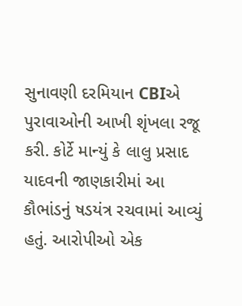સુનાવણી દરમિયાન CBIએ પુરાવાઓની આખી શૃંખલા રજૂ કરી. કોર્ટે માન્યું કે લાલુ પ્રસાદ યાદવની જાણકારીમાં આ કૌભાંડનું ષડયંત્ર રચવામાં આવ્યું હતું. આરોપીઓ એક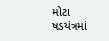મોટા ષડયંત્રમાં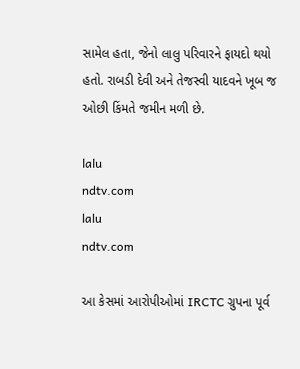સામેલ હતા, જેનો લાલુ પરિવારને ફાયદો થયો હતો. રાબડી દેવી અને તેજસ્વી યાદવને ખૂબ જ ઓછી કિંમતે જમીન મળી છે.

lalu
ndtv.com
lalu
ndtv.com

આ કેસમાં આરોપીઓમાં IRCTC ગ્રુપના પૂર્વ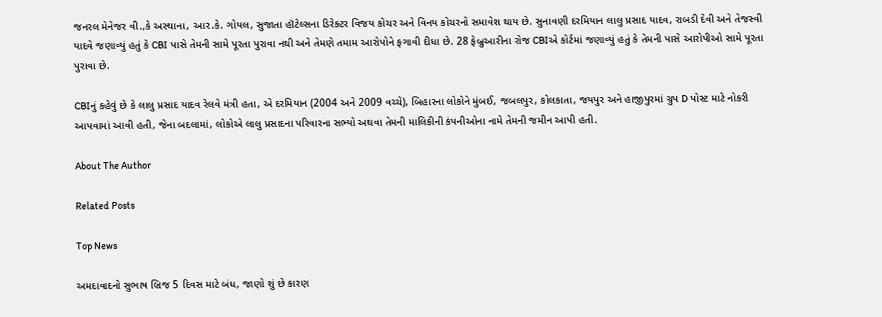જનરલ મેનેજર વી.,કે અસ્થાના, આર.કે. ગોયલ, સુજાતા હૉટેલ્સના ડિરેક્ટર વિજય કોચર અને વિનય કોચરનો સમાવેશ થાય છે. સુનાવણી દરમિયાન લાલુ પ્રસાદ યાદવ, રાબડી દેવી અને તેજસ્વી યાદવે જણાવ્યું હતું કે CBI પાસે તેમની સામે પૂરતા પુરાવા નથી અને તેમણે તમામ આરોપોને ફગાવી દીધા છે. 28 ફેબ્રુઆરીના રોજ CBIએ કોર્ટમાં જણાવ્યું હતું કે તેમની પાસે આરોપીઓ સામે પૂરતા પુરાવા છે.

CBIનું કહેવું છે કે લાલુ પ્રસાદ યાદવ રેલવે મંત્રી હતા, એ દરમિયાન (2004 અને 2009 વચ્ચે), બિહારના લોકોને મુંબઈ, જબલપુર, કોલકાતા, જયપુર અને હાજીપુરમાં ગ્રુપ D પોસ્ટ માટે નોકરી આપવામાં આવી હતી, જેના બદલામાં, લોકોએ લાલુ પ્રસાદના પરિવારના સભ્યો અથવા તેમની માલિકીની કંપનીઓના નામે તેમની જમીન આપી હતી.

About The Author

Related Posts

Top News

અમદાવાદનો સુભાષ બ્રિજ 5 દિવસ માટે બંધ, જાણો શું છે કારણ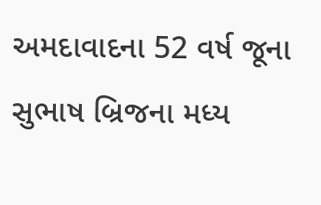અમદાવાદના 52 વર્ષ જૂના સુભાષ બ્રિજના મધ્ય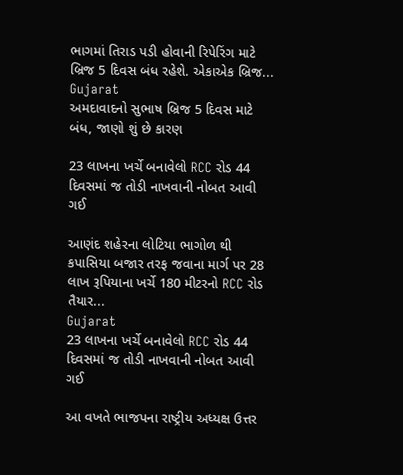ભાગમાં તિરાડ પડી હોવાની રિપેરિંગ માટે બ્રિજ 5 દિવસ બંધ રહેશે. એકાએક બ્રિજ...
Gujarat
અમદાવાદનો સુભાષ બ્રિજ 5 દિવસ માટે બંધ, જાણો શું છે કારણ

23 લાખના ખર્ચે બનાવેલો RCC રોડ 44 દિવસમાં જ તોડી નાખવાની નોબત આવી ગઈ

આણંદ શહેરના લોટિયા ભાગોળ થી કપાસિયા બજાર તરફ જવાના માર્ગ પર 28 લાખ રૂપિયાના ખર્ચે 180 મીટરનો RCC રોડ તૈયાર...
Gujarat
23 લાખના ખર્ચે બનાવેલો RCC રોડ 44 દિવસમાં જ તોડી નાખવાની નોબત આવી ગઈ

આ વખતે ભાજપના રાષ્ટ્રીય અધ્યક્ષ ઉત્તર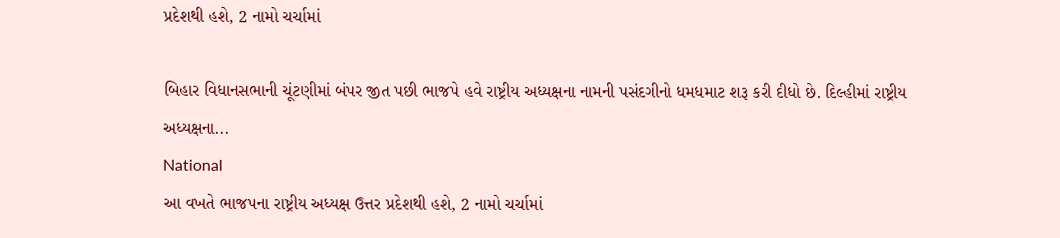પ્રદેશથી હશે, 2 નામો ચર્ચામાં

બિહાર વિધાનસભાની ચૂંટણીમાં બંપર જીત પછી ભાજપે હવે રાષ્ટ્રીય અધ્યક્ષના નામની પસંદગીનો ધમધમાટ શરૂ કરી દીધો છે. દિલ્હીમાં રાષ્ટ્રીય અધ્યક્ષના...
National
આ વખતે ભાજપના રાષ્ટ્રીય અધ્યક્ષ ઉત્તર પ્રદેશથી હશે, 2 નામો ચર્ચામાં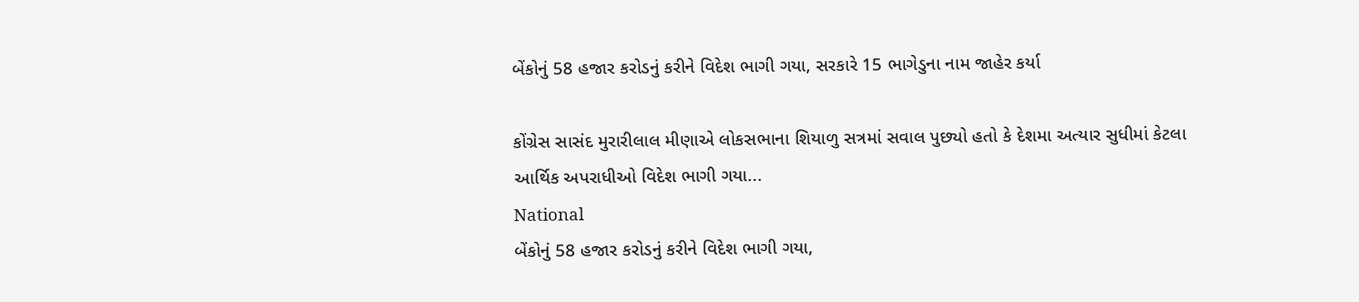બેંકોનું 58 હજાર કરોડનું કરીને વિદેશ ભાગી ગયા, સરકારે 15 ભાગેડુના નામ જાહેર કર્યા

કોંગ્રેસ સાસંદ મુરારીલાલ મીણાએ લોકસભાના શિયાળુ સત્રમાં સવાલ પુછ્યો હતો કે દેશમા અત્યાર સુધીમાં કેટલા આર્થિક અપરાધીઓ વિદેશ ભાગી ગયા...
National
બેંકોનું 58 હજાર કરોડનું કરીને વિદેશ ભાગી ગયા,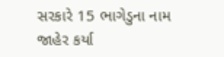સરકારે 15 ભાગેડુના નામ જાહેર કર્યા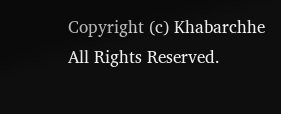Copyright (c) Khabarchhe All Rights Reserved.